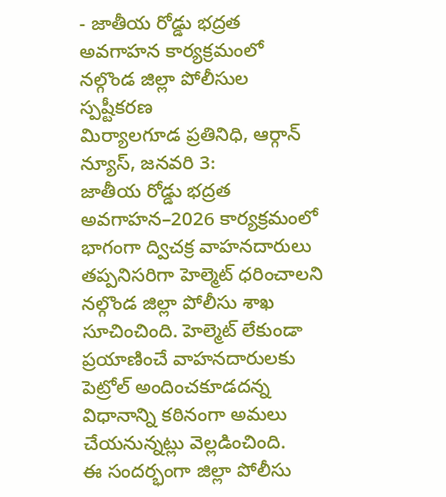- జాతీయ రోడ్డు భద్రత అవగాహన కార్యక్రమంలో నల్గొండ జిల్లా పోలీసుల స్పష్టీకరణ
మిర్యాలగూడ ప్రతినిధి, ఆర్గాన్ న్యూస్, జనవరి 3:
జాతీయ రోడ్డు భద్రత అవగాహన–2026 కార్యక్రమంలో భాగంగా ద్విచక్ర వాహనదారులు తప్పనిసరిగా హెల్మెట్ ధరించాలని నల్గొండ జిల్లా పోలీసు శాఖ సూచించింది. హెల్మెట్ లేకుండా ప్రయాణించే వాహనదారులకు పెట్రోల్ అందించకూడదన్న విధానాన్ని కఠినంగా అమలు చేయనున్నట్లు వెల్లడించింది.
ఈ సందర్భంగా జిల్లా పోలీసు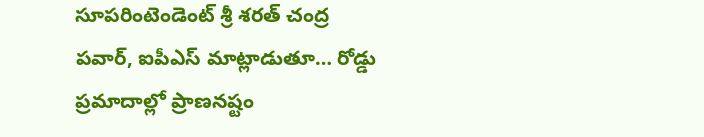సూపరింటెండెంట్ శ్రీ శరత్ చంద్ర పవార్, ఐపీఎస్ మాట్లాడుతూ… రోడ్డు ప్రమాదాల్లో ప్రాణనష్టం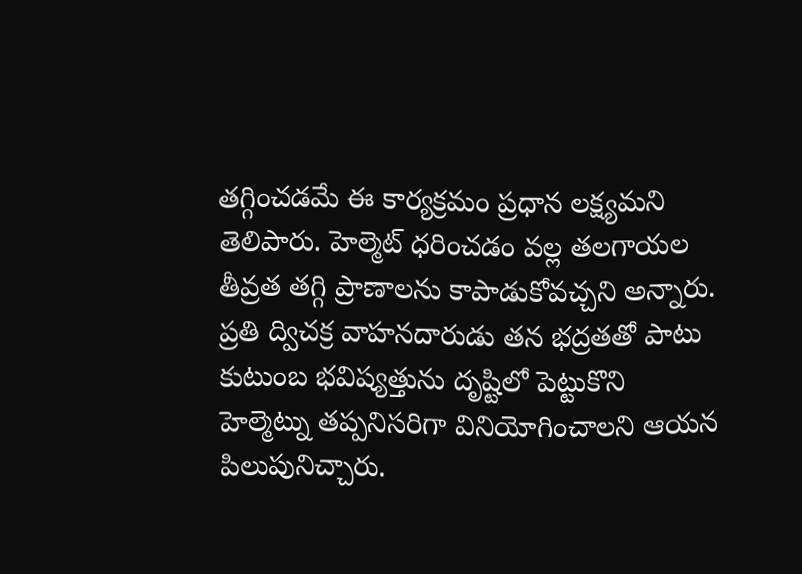తగ్గించడమే ఈ కార్యక్రమం ప్రధాన లక్ష్యమని తెలిపారు. హెల్మెట్ ధరించడం వల్ల తలగాయల తీవ్రత తగ్గి ప్రాణాలను కాపాడుకోవచ్చని అన్నారు. ప్రతి ద్విచక్ర వాహనదారుడు తన భద్రతతో పాటు కుటుంబ భవిష్యత్తును దృష్టిలో పెట్టుకొని హెల్మెట్ను తప్పనిసరిగా వినియోగించాలని ఆయన పిలుపునిచ్చారు.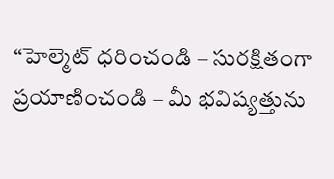“హెల్మెట్ ధరించండి – సురక్షితంగా ప్రయాణించండి – మీ భవిష్యత్తును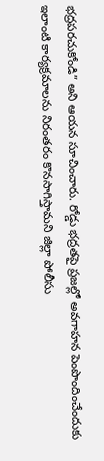భద్రపరచుకోండి” అని ఆయన సూచించారు. రోడ్డు భద్రతపై ప్రజల్లో అవగాహన పెంపొందించేందుకు ఇలాంటి కార్యక్రమాలను నిరంతరం కొనసాగిస్తామని జిల్లా పోలీసు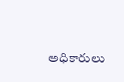అధికారులు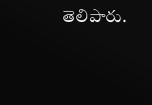తెలిపారు.